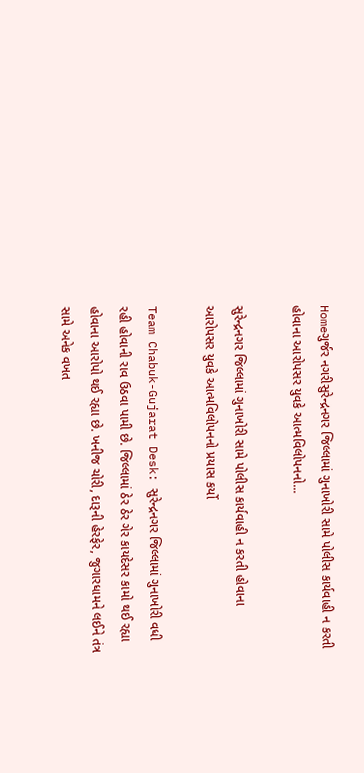Homeગુર્જર નગરીસુરેન્દ્રનગર જિલ્લામાં ગુનાખોરી સામે પોલીસ કાર્યવાહી ન કરતી હોવાના આરોપસર યુવકે આત્મવિલોપનનો...

સુરેન્દ્રનગર જિલ્લામાં ગુનાખોરી સામે પોલીસ કાર્યવાહી ન કરતી હોવાના આરોપસર યુવકે આત્મવિલોપનનો પ્રયાસ કર્યો

Team Chabuk-Gujarat Desk: સુરેન્દ્રનગર જિલ્લામાં ગુનાખોરી વધી રહી હોવાની રાવ ઉઠવા પામી છે. જિલ્લામાં ઠેર ઠેર ગેર કાયદેસર કામો થઈ રહ્યા હોવાના આરોપો થઈ રહ્યા છે. ખનીજ ચોરી, દારૂની હેરફેર, જુગારધામને લઈને તંત્ર સામે અનેક વખત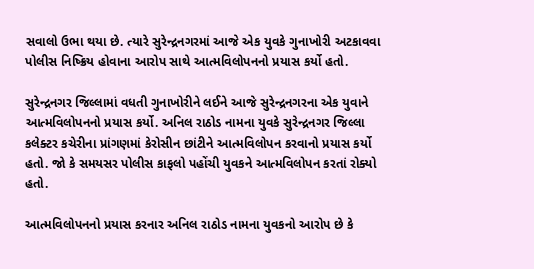સવાલો ઉભા થયા છે. ત્યારે સુરેન્દ્રનગરમાં આજે એક યુવકે ગુનાખોરી અટકાવવા પોલીસ નિષ્ક્રિય હોવાના આરોપ સાથે આત્મવિલોપનનો પ્રયાસ કર્યો હતો.

સુરેન્દ્રનગર જિલ્લામાં વધતી ગુનાખોરીને લઈને આજે સુરેન્દ્રનગરના એક યુવાને આત્મવિલોપનનો પ્રયાસ કર્યો. અનિલ રાઠોડ નામના યુવકે સુરેન્દ્રનગર જિલ્લા કલેક્ટર કચેરીના પ્રાંગણમાં કેરોસીન છાંટીને આત્મવિલોપન કરવાનો પ્રયાસ કર્યો હતો. જો કે સમયસર પોલીસ કાફલો પહોંચી યુવકને આત્મવિલોપન કરતાં રોક્યો હતો.

આત્મવિલોપનનો પ્રયાસ કરનાર અનિલ રાઠોડ નામના યુવકનો આરોપ છે કે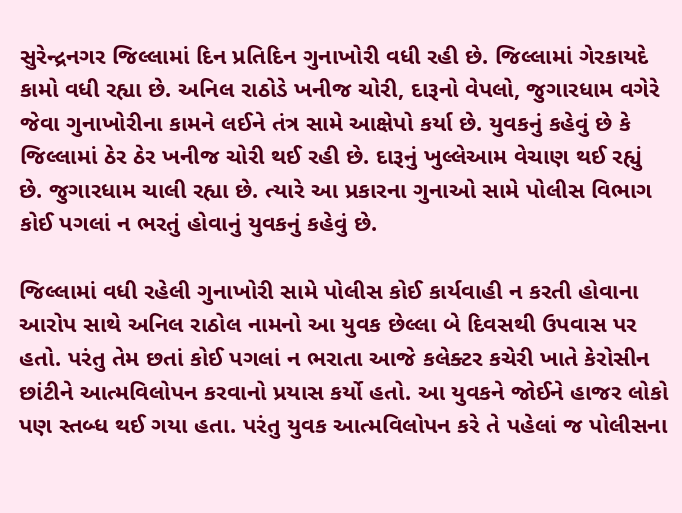સુરેન્દ્રનગર જિલ્લામાં દિન પ્રતિદિન ગુનાખોરી વધી રહી છે. જિલ્લામાં ગેરકાયદે કામો વધી રહ્યા છે. અનિલ રાઠોડે ખનીજ ચોરી, દારૂનો વેપલો, જુગારધામ વગેરે જેવા ગુનાખોરીના કામને લઈને તંત્ર સામે આક્ષેપો કર્યા છે. યુવકનું કહેવું છે કે જિલ્લામાં ઠેર ઠેર ખનીજ ચોરી થઈ રહી છે. દારૂનું ખુલ્લેઆમ વેચાણ થઈ રહ્યું છે. જુગારધામ ચાલી રહ્યા છે. ત્યારે આ પ્રકારના ગુનાઓ સામે પોલીસ વિભાગ કોઈ પગલાં ન ભરતું હોવાનું યુવકનું કહેવું છે.

જિલ્લામાં વધી રહેલી ગુનાખોરી સામે પોલીસ કોઈ કાર્યવાહી ન કરતી હોવાના આરોપ સાથે અનિલ રાઠોલ નામનો આ યુવક છેલ્લા બે દિવસથી ઉપવાસ પર હતો. પરંતુ તેમ છતાં કોઈ પગલાં ન ભરાતા આજે કલેક્ટર કચેરી ખાતે કેરોસીન છાંટીને આત્મવિલોપન કરવાનો પ્રયાસ કર્યો હતો. આ યુવકને જોઈને હાજર લોકો પણ સ્તબ્ધ થઈ ગયા હતા. પરંતુ યુવક આત્મવિલોપન કરે તે પહેલાં જ પોલીસના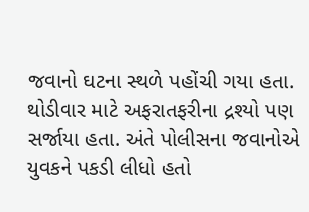જવાનો ઘટના સ્થળે પહોંચી ગયા હતા. થોડીવાર માટે અફરાતફરીના દ્રશ્યો પણ સર્જાયા હતા. અંતે પોલીસના જવાનોએ યુવકને પકડી લીધો હતો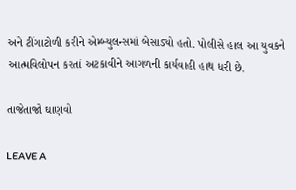અને ટીંગાટોળી કરીને એમ્બ્યુલન્સમાં બેસાડ્યો હતો. પોલીસે હાલ આ યુવકને આત્મવિલોપન કરતાં અટકાવીને આગળની કાર્યવાહી હાથ ધરી છે.

તાજેતાજો ઘાણવો

LEAVE A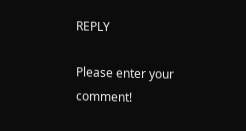REPLY

Please enter your comment!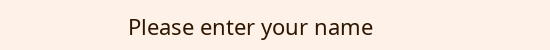Please enter your name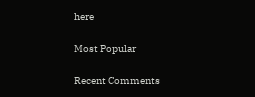here

Most Popular

Recent Comments